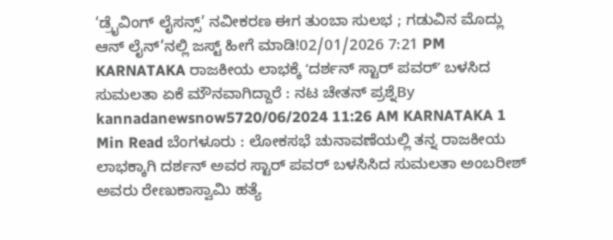‘ಡ್ರೈವಿಂಗ್ ಲೈಸನ್ಸ್’ ನವೀಕರಣ ಈಗ ತುಂಬಾ ಸುಲಭ ; ಗಡುವಿನ ಮೊದ್ಲು ಆನ್ ಲೈನ್’ನಲ್ಲಿ ಜಸ್ಟ್ ಹೀಗೆ ಮಾಡಿ!02/01/2026 7:21 PM
KARNATAKA ರಾಜಕೀಯ ಲಾಭಕ್ಕೆ ʻದರ್ಶನ್ ಸ್ಟಾರ್ ಪವರ್ʼ ಬಳಸಿದ ಸುಮಲತಾ ಏಕೆ ಮೌನವಾಗಿದ್ದಾರೆ : ನಟ ಚೇತನ್ ಪ್ರಶ್ನೆBy kannadanewsnow5720/06/2024 11:26 AM KARNATAKA 1 Min Read ಬೆಂಗಳೂರು : ಲೋಕಸಭೆ ಚುನಾವಣೆಯಲ್ಲಿ ತನ್ನ ರಾಜಕೀಯ ಲಾಭಕ್ಕಾಗಿ ದರ್ಶನ್ ಅವರ ಸ್ಟಾರ್ ಪವರ್ ಬಳಸಿಸಿದ ಸುಮಲತಾ ಅಂಬರೀಶ್ ಅವರು ರೇಣುಕಾಸ್ವಾಮಿ ಹತ್ಯೆ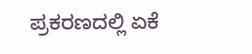ಪ್ರಕರಣದಲ್ಲಿ ಏಕೆ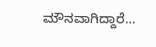ಮೌನವಾಗಿದ್ದಾರೆ…